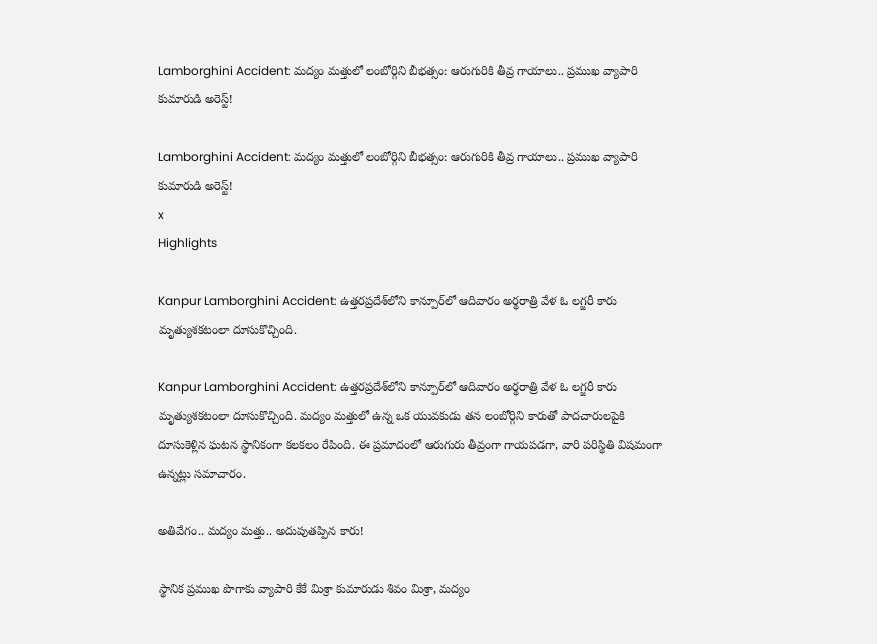Lamborghini Accident: మద్యం మత్తులో లంబోర్గిని బీభత్సం: ఆరుగురికి తీవ్ర గాయాలు.. ప్రముఖ వ్యాపారి కుమారుడి అరెస్ట్!

Lamborghini Accident: మద్యం మత్తులో లంబోర్గిని బీభత్సం: ఆరుగురికి తీవ్ర గాయాలు.. ప్రముఖ వ్యాపారి కుమారుడి అరెస్ట్!
x
Highlights

Kanpur Lamborghini Accident: ఉత్తరప్రదేశ్‌లోని కాన్పూర్‌లో ఆదివారం అర్థరాత్రి వేళ ఓ లగ్జరీ కారు మృత్యుశకటంలా దూసుకొచ్చింది.

Kanpur Lamborghini Accident: ఉత్తరప్రదేశ్‌లోని కాన్పూర్‌లో ఆదివారం అర్థరాత్రి వేళ ఓ లగ్జరీ కారు మృత్యుశకటంలా దూసుకొచ్చింది. మద్యం మత్తులో ఉన్న ఒక యువకుడు తన లంబోర్గిని కారుతో పాదచారులపైకి దూసుకెళ్లిన ఘటన స్థానికంగా కలకలం రేపింది. ఈ ప్రమాదంలో ఆరుగురు తీవ్రంగా గాయపడగా, వారి పరిస్థితి విషమంగా ఉన్నట్లు సమాచారం.

అతివేగం.. మద్యం మత్తు.. అదుపుతప్పిన కారు!

స్థానిక ప్రముఖ పొగాకు వ్యాపారి కేకే మిశ్రా కుమారుడు శివం మిశ్రా, మద్యం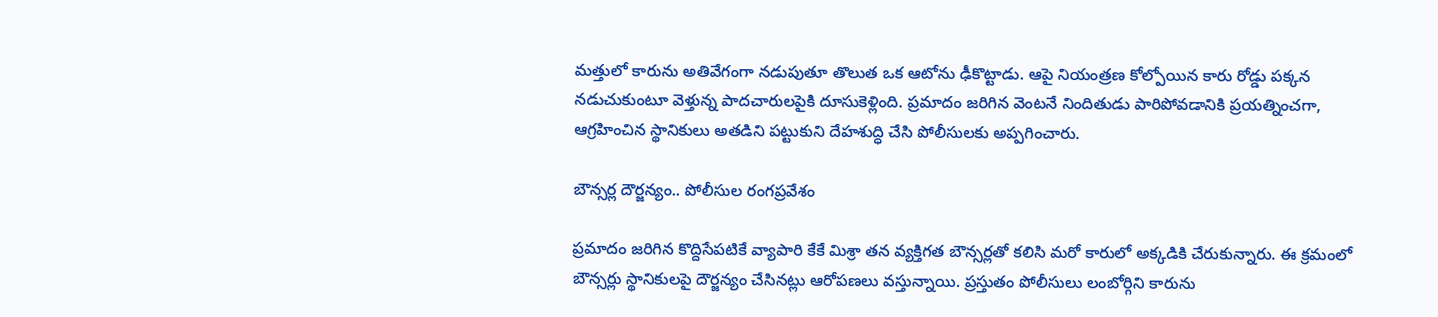మత్తులో కారును అతివేగంగా నడుపుతూ తొలుత ఒక ఆటోను ఢీకొట్టాడు. ఆపై నియంత్రణ కోల్పోయిన కారు రోడ్డు పక్కన నడుచుకుంటూ వెళ్తున్న పాదచారులపైకి దూసుకెళ్లింది. ప్రమాదం జరిగిన వెంటనే నిందితుడు పారిపోవడానికి ప్రయత్నించగా, ఆగ్రహించిన స్థానికులు అతడిని పట్టుకుని దేహశుద్ధి చేసి పోలీసులకు అప్పగించారు.

బౌన్సర్ల దౌర్జన్యం.. పోలీసుల రంగప్రవేశం

ప్రమాదం జరిగిన కొద్దిసేపటికే వ్యాపారి కేకే మిశ్రా తన వ్యక్తిగత బౌన్సర్లతో కలిసి మరో కారులో అక్కడికి చేరుకున్నారు. ఈ క్రమంలో బౌన్సర్లు స్థానికులపై దౌర్జన్యం చేసినట్లు ఆరోపణలు వస్తున్నాయి. ప్రస్తుతం పోలీసులు లంబోర్గిని కారును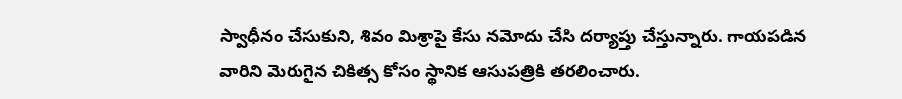స్వాధీనం చేసుకుని, శివం మిశ్రాపై కేసు నమోదు చేసి దర్యాప్తు చేస్తున్నారు. గాయపడిన వారిని మెరుగైన చికిత్స కోసం స్థానిక ఆసుపత్రికి తరలించారు.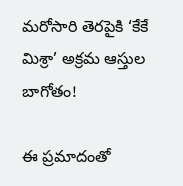మరోసారి తెరపైకి ‘కేకే మిశ్రా’ అక్రమ ఆస్తుల బాగోతం!

ఈ ప్రమాదంతో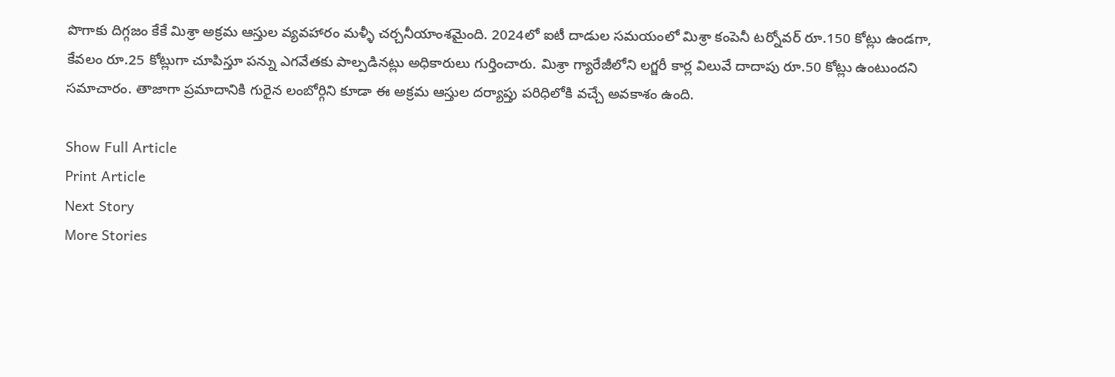పొగాకు దిగ్గజం కేకే మిశ్రా అక్రమ ఆస్తుల వ్యవహారం మళ్ళీ చర్చనీయాంశమైంది. 2024లో ఐటీ దాడుల సమయంలో మిశ్రా కంపెనీ టర్నోవర్ రూ.150 కోట్లు ఉండగా, కేవలం రూ.25 కోట్లుగా చూపిస్తూ పన్ను ఎగవేతకు పాల్పడినట్లు అధికారులు గుర్తించారు. మిశ్రా గ్యారేజీలోని లగ్జరీ కార్ల విలువే దాదాపు రూ.50 కోట్లు ఉంటుందని సమాచారం. తాజాగా ప్రమాదానికి గురైన లంబోర్గిని కూడా ఈ అక్రమ ఆస్తుల దర్యాప్తు పరిధిలోకి వచ్చే అవకాశం ఉంది.

Show Full Article
Print Article
Next Story
More Stories